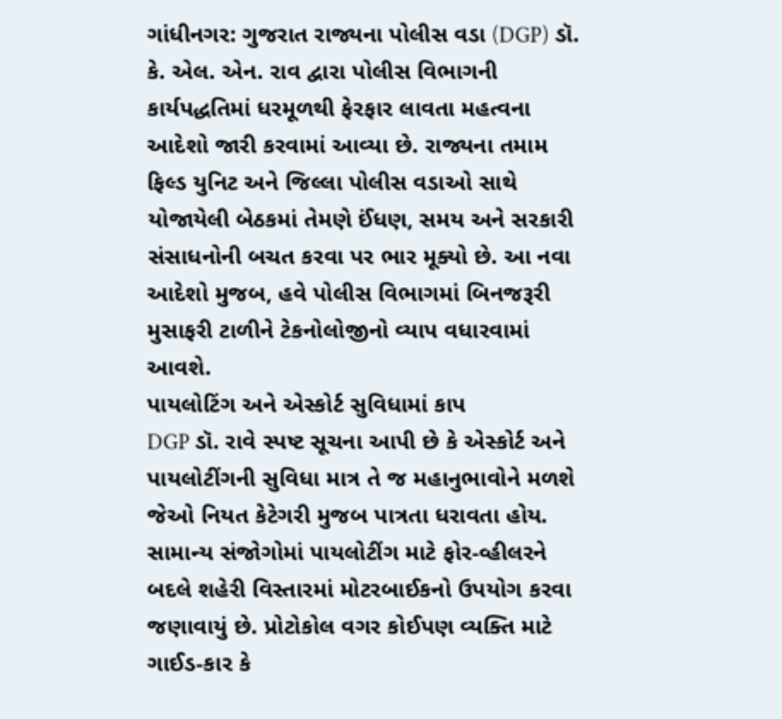ગાંધીનગર: ગુજરાત રાજ્યના પોલીસ વડા (DGP) ડૉ. કે. એલ. એન. રાવ દ્વારા પોલીસ વિભાગની કાર્યપદ્ધતિમાં ધરમૂળથી ફેરફાર લાવતા મહત્વના આદેશો જારી કરવામાં આવ્યા છે. રાજ્યના તમામ ફિલ્ડ યુનિટ અને જિલ્લા પોલીસ વડાઓ સાથે યોજાયેલી બેઠકમાં તેમણે ઈંધણ, સમય અને સરકારી સંસાધનોની બચત કરવા પર ભાર મૂક્યો છે. આ નવા આદેશો મુજબ, હવે પોલીસ વિભાગમાં બિનજરૂરી મુસાફરી ટાળીને ટેકનોલોજીનો વ્યાપ વધારવામાં આવશે.
પાયલોટિંગ અને એસ્કોર્ટ સુવિધામાં કાપ
DGP ડૉ. રાવે સ્પષ્ટ સૂચના આપી છે કે એસ્કોર્ટ અને પાયલોટીંગની સુવિધા માત્ર તે જ મહાનુભાવોને મળશે જેઓ નિયત કેટેગરી મુજબ પાત્રતા ધરાવતા હોય. સામાન્ય સંજોગોમાં પાયલોટીંગ માટે ફોર-વ્હીલરને બદલે શહેરી વિસ્તારમાં મોટરબાઈકનો ઉપયોગ કરવા જણાવાયું છે. પ્રોટોકોલ વગર કોઈપણ વ્યક્તિ માટે ગાઈડ-કાર કે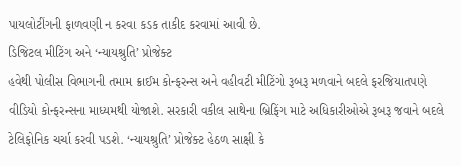પાયલોટીંગની ફાળવણી ન કરવા કડક તાકીદ કરવામાં આવી છે.
ડિજિટલ મીટિંગ અને ‘ન્યાયશ્રુતિ’ પ્રોજેક્ટ
હવેથી પોલીસ વિભાગની તમામ ક્રાઈમ કોન્ફરન્સ અને વહીવટી મીટિંગો રૂબરૂ મળવાને બદલે ફરજિયાતપણે વીડિયો કોન્ફરન્સના માધ્યમથી યોજાશે. સરકારી વકીલ સાથેના બ્રિફિંગ માટે અધિકારીઓએ રૂબરૂ જવાને બદલે ટેલિફોનિક ચર્ચા કરવી પડશે. ‘ન્યાયશ્રુતિ’ પ્રોજેક્ટ હેઠળ સાક્ષી કે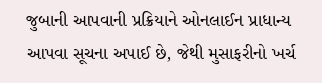જુબાની આપવાની પ્રક્રિયાને ઓનલાઈન પ્રાધાન્ય આપવા સૂચના અપાઈ છે, જેથી મુસાફરીનો ખર્ચ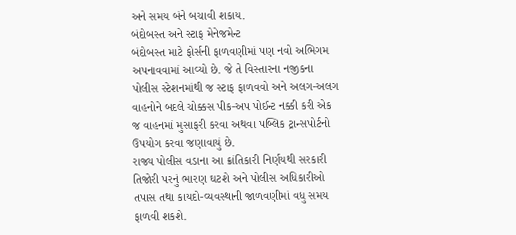અને સમય બંને બચાવી શકાય.
બંદોબસ્ત અને સ્ટાફ મેનેજમેન્ટ
બંદોબસ્ત માટે ફોર્સની ફાળવણીમાં પણ નવો અભિગમ અપનાવવામાં આવ્યો છે. જે તે વિસ્તારના નજીકના પોલીસ સ્ટેશનમાંથી જ સ્ટાફ ફાળવવો અને અલગ-અલગ વાહનોને બદલે ચોક્કસ પીક-અપ પોઈન્ટ નક્કી કરી એક જ વાહનમાં મુસાફરી કરવા અથવા પબ્લિક ટ્રાન્સપોર્ટનો ઉપયોગ કરવા જણાવાયું છે.
રાજ્ય પોલીસ વડાના આ ક્રાંતિકારી નિર્ણયથી સરકારી તિજોરી પરનું ભારણ ઘટશે અને પોલીસ અધિકારીઓ તપાસ તથા કાયદો-વ્યવસ્થાની જાળવણીમાં વધુ સમય ફાળવી શકશે.